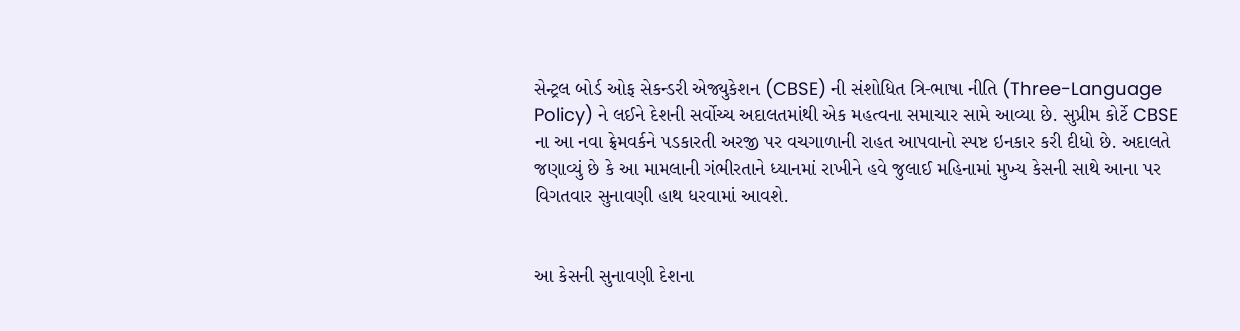સેન્ટ્રલ બોર્ડ ઓફ સેકન્ડરી એજ્યુકેશન (CBSE) ની સંશોધિત ત્રિ-ભાષા નીતિ (Three-Language Policy) ને લઈને દેશની સર્વોચ્ચ અદાલતમાંથી એક મહત્વના સમાચાર સામે આવ્યા છે. સુપ્રીમ કોર્ટે CBSE ના આ નવા ફ્રેમવર્કને પડકારતી અરજી પર વચગાળાની રાહત આપવાનો સ્પષ્ટ ઇનકાર કરી દીધો છે. અદાલતે જણાવ્યું છે કે આ મામલાની ગંભીરતાને ધ્યાનમાં રાખીને હવે જુલાઈ મહિનામાં મુખ્ય કેસની સાથે આના પર વિગતવાર સુનાવણી હાથ ધરવામાં આવશે.


આ કેસની સુનાવણી દેશના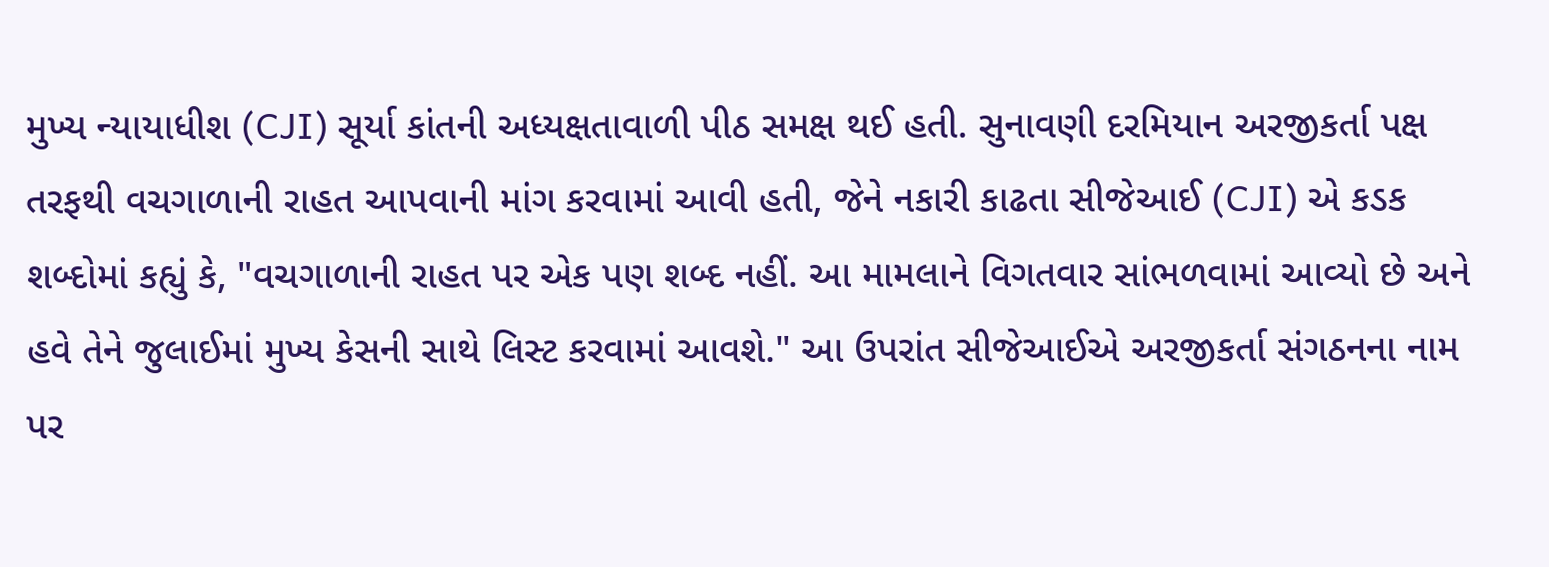મુખ્ય ન્યાયાધીશ (CJI) સૂર્યા કાંતની અધ્યક્ષતાવાળી પીઠ સમક્ષ થઈ હતી. સુનાવણી દરમિયાન અરજીકર્તા પક્ષ તરફથી વચગાળાની રાહત આપવાની માંગ કરવામાં આવી હતી, જેને નકારી કાઢતા સીજેઆઈ (CJI) એ કડક શબ્દોમાં કહ્યું કે, "વચગાળાની રાહત પર એક પણ શબ્દ નહીં. આ મામલાને વિગતવાર સાંભળવામાં આવ્યો છે અને હવે તેને જુલાઈમાં મુખ્ય કેસની સાથે લિસ્ટ કરવામાં આવશે." આ ઉપરાંત સીજેઆઈએ અરજીકર્તા સંગઠનના નામ પર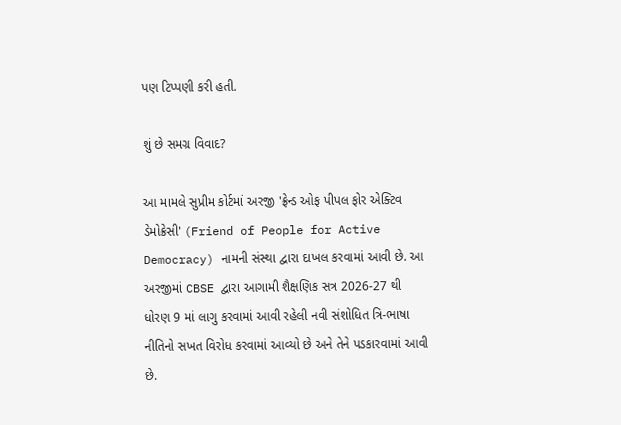પણ ટિપ્પણી કરી હતી.

શું છે સમગ્ર વિવાદ?

આ મામલે સુપ્રીમ કોર્ટમાં અરજી 'ફ્રેન્ડ ઓફ પીપલ ફોર એક્ટિવ ડેમોક્રેસી' (Friend of People for Active Democracy) નામની સંસ્થા દ્વારા દાખલ કરવામાં આવી છે. આ અરજીમાં CBSE દ્વારા આગામી શૈક્ષણિક સત્ર 2026-27 થી ધોરણ 9 માં લાગુ કરવામાં આવી રહેલી નવી સંશોધિત ત્રિ-ભાષા નીતિનો સખત વિરોધ કરવામાં આવ્યો છે અને તેને પડકારવામાં આવી છે.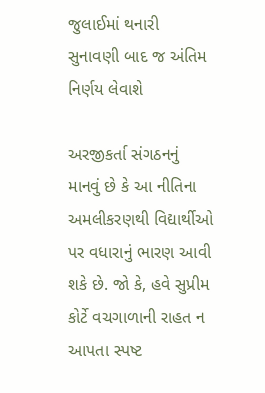જુલાઈમાં થનારી સુનાવણી બાદ જ અંતિમ નિર્ણય લેવાશે

અરજીકર્તા સંગઠનનું માનવું છે કે આ નીતિના અમલીકરણથી વિદ્યાર્થીઓ પર વધારાનું ભારણ આવી શકે છે. જો કે, હવે સુપ્રીમ કોર્ટે વચગાળાની રાહત ન આપતા સ્પષ્ટ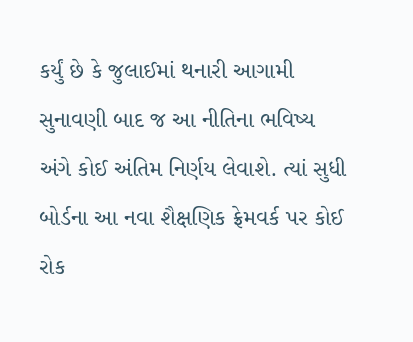કર્યું છે કે જુલાઈમાં થનારી આગામી સુનાવણી બાદ જ આ નીતિના ભવિષ્ય અંગે કોઈ અંતિમ નિર્ણય લેવાશે. ત્યાં સુધી બોર્ડના આ નવા શૈક્ષણિક ફ્રેમવર્ક પર કોઈ રોક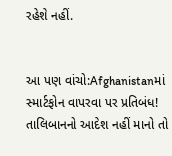રહેશે નહીં.


આ પણ વાંચો:Afghanistanમાં સ્માર્ટફોન વાપરવા પર પ્રતિબંધ! તાલિબાનનો આદેશ નહીં માનો તો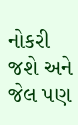નોકરી જશે અને જેલ પણ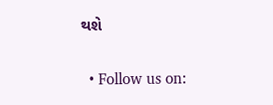થશે

  • Follow us on: